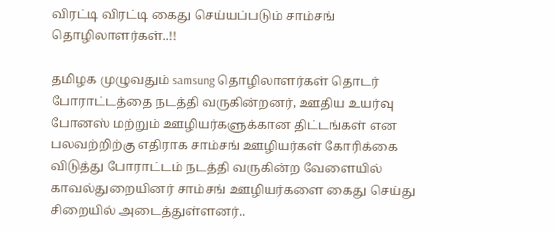விரட்டி விரட்டி கைது செய்யப்படும் சாம்சங் தொழிலாளர்கள்..!!

தமிழக முழுவதும் samsung தொழிலாளர்கள் தொடர் போராட்டத்தை நடத்தி வருகின்றனர், ஊதிய உயர்வு போனஸ் மற்றும் ஊழியர்களுக்கான திட்டங்கள் என பலவற்றிற்கு எதிராக சாம்சங் ஊழியர்கள் கோரிக்கை விடுத்து போராட்டம் நடத்தி வருகின்ற வேளையில் காவல்துறையினர் சாம்சங் ஊழியர்களை கைது செய்து சிறையில் அடைத்துள்ளனர்..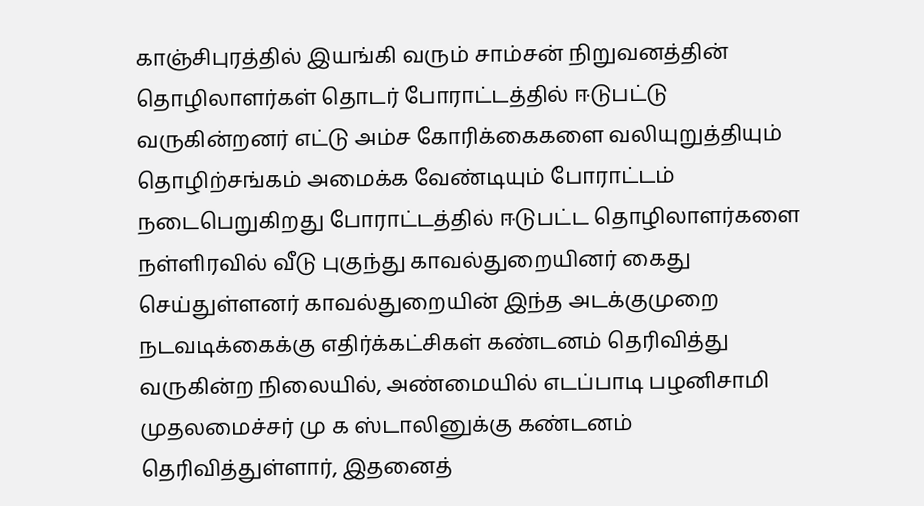காஞ்சிபுரத்தில் இயங்கி வரும் சாம்சன் நிறுவனத்தின் தொழிலாளர்கள் தொடர் போராட்டத்தில் ஈடுபட்டு வருகின்றனர் எட்டு அம்ச கோரிக்கைகளை வலியுறுத்தியும் தொழிற்சங்கம் அமைக்க வேண்டியும் போராட்டம் நடைபெறுகிறது போராட்டத்தில் ஈடுபட்ட தொழிலாளர்களை நள்ளிரவில் வீடு புகுந்து காவல்துறையினர் கைது செய்துள்ளனர் காவல்துறையின் இந்த அடக்குமுறை நடவடிக்கைக்கு எதிர்க்கட்சிகள் கண்டனம் தெரிவித்து வருகின்ற நிலையில், அண்மையில் எடப்பாடி பழனிசாமி முதலமைச்சர் மு க ஸ்டாலினுக்கு கண்டனம் தெரிவித்துள்ளார், இதனைத்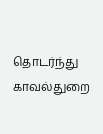தொடர்ந்து காவல்துறை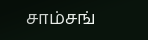சாம்சங்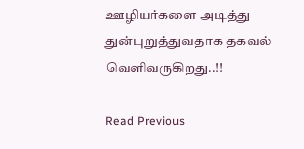ஊழியர்களை அடித்து துன்புறுத்துவதாக தகவல் வெளிவருகிறது..!!

Read Previous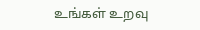உங்கள் உறவு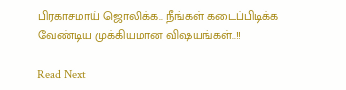பிரகாசமாய் ஜொலிக்க.. நீங்கள் கடைப்பிடிக்க வேண்டிய முக்கியமான விஷயங்கள்..!!

Read Next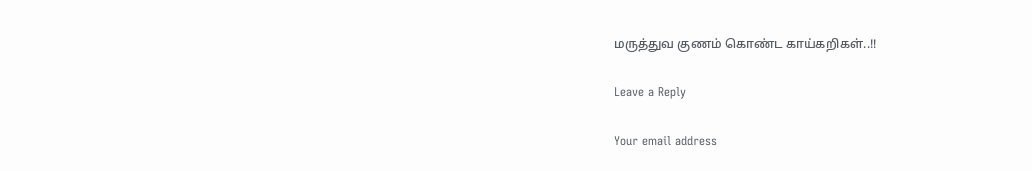மருத்துவ குணம் கொண்ட காய்கறிகள்..!!

Leave a Reply

Your email address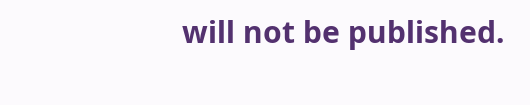will not be published.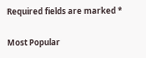Required fields are marked *

Most Popular